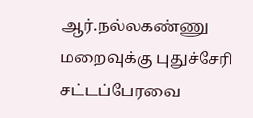ஆர்.நல்லகண்ணு மறைவுக்கு புதுச்சேரி சட்டப்பேரவை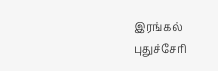இரங்கல்
புதுச்சேரி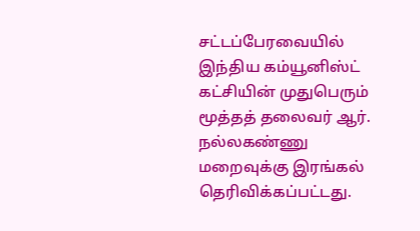சட்டப்பேரவையில் இந்திய கம்யூனிஸ்ட் கட்சியின் முதுபெரும் மூத்தத் தலைவர் ஆர். நல்லகண்ணு மறைவுக்கு இரங்கல் தெரிவிக்கப்பட்டது.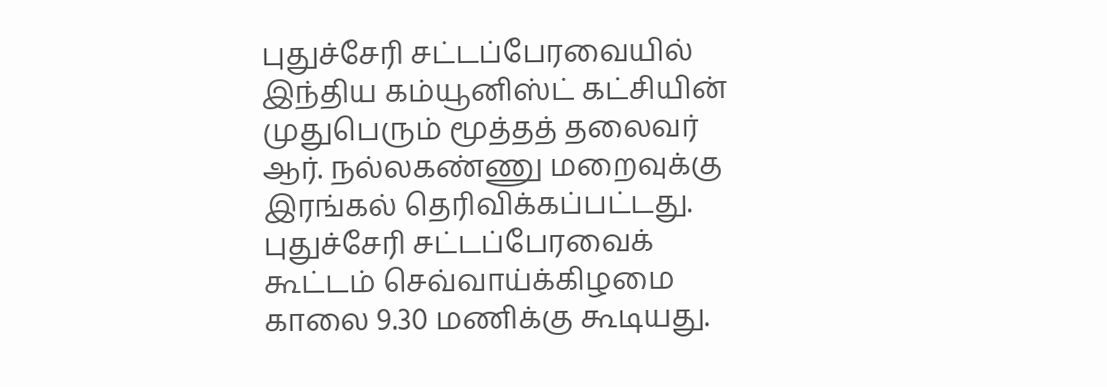புதுச்சேரி சட்டப்பேரவையில் இந்திய கம்யூனிஸ்ட் கட்சியின் முதுபெரும் மூத்தத் தலைவர் ஆர். நல்லகண்ணு மறைவுக்கு இரங்கல் தெரிவிக்கப்பட்டது.
புதுச்சேரி சட்டப்பேரவைக் கூட்டம் செவ்வாய்க்கிழமை காலை 9.30 மணிக்கு கூடியது.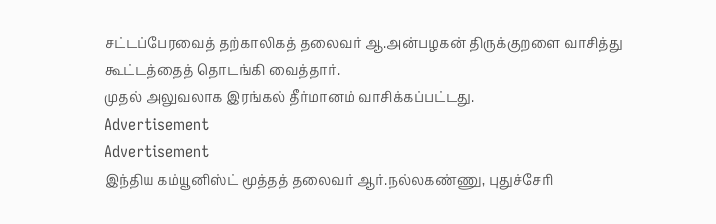சட்டப்பேரவைத் தற்காலிகத் தலைவர் ஆ.அன்பழகன் திருக்குறளை வாசித்து கூட்டத்தைத் தொடங்கி வைத்தார்.
முதல் அலுவலாக இரங்கல் தீர்மானம் வாசிக்கப்பட்டது.
Advertisement
Advertisement
இந்திய கம்யூனிஸ்ட் மூத்தத் தலைவர் ஆர்.நல்லகண்ணு, புதுச்சேரி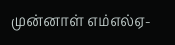முன்னாள் எம்எல்ஏ-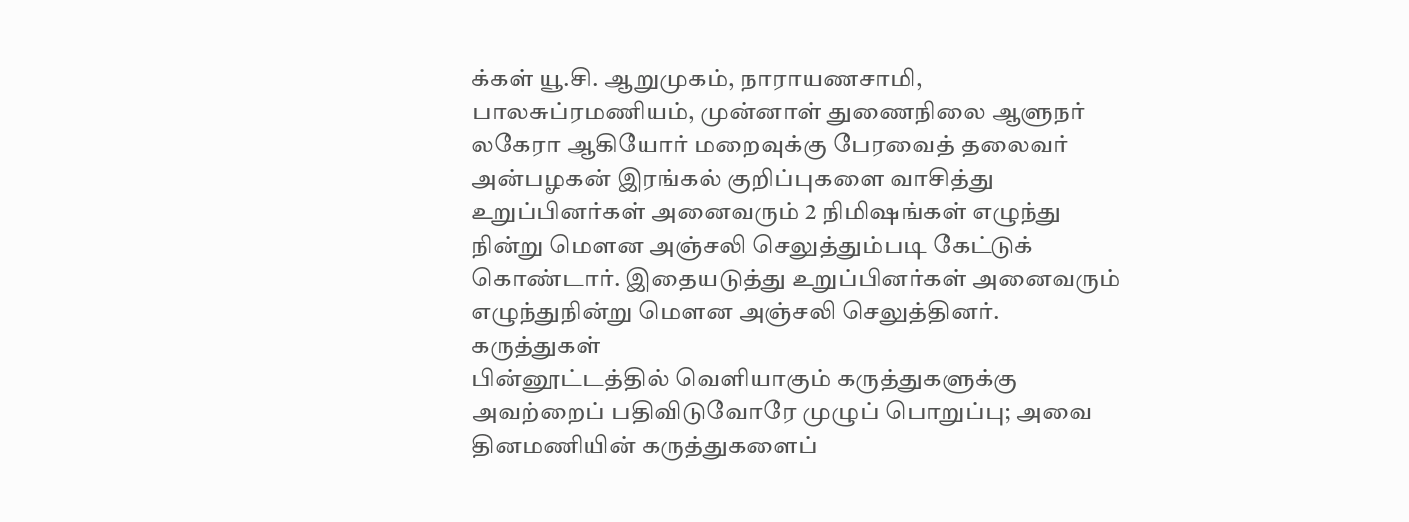க்கள் யூ.சி. ஆறுமுகம், நாராயணசாமி, பாலசுப்ரமணியம், முன்னாள் துணைநிலை ஆளுநர் லகேரா ஆகியோர் மறைவுக்கு பேரவைத் தலைவர் அன்பழகன் இரங்கல் குறிப்புகளை வாசித்து உறுப்பினர்கள் அனைவரும் 2 நிமிஷங்கள் எழுந்து நின்று மௌன அஞ்சலி செலுத்தும்படி கேட்டுக் கொண்டார். இதையடுத்து உறுப்பினர்கள் அனைவரும் எழுந்துநின்று மெளன அஞ்சலி செலுத்தினர்.
கருத்துகள்
பின்னூட்டத்தில் வெளியாகும் கருத்துகளுக்கு அவற்றைப் பதிவிடுவோரே முழுப் பொறுப்பு; அவை தினமணியின் கருத்துகளைப்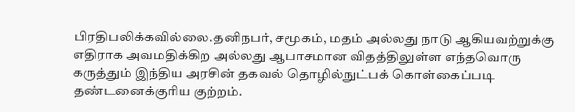பிரதிபலிக்கவில்லை.தனிநபர், சமூகம், மதம் அல்லது நாடு ஆகியவற்றுக்கு எதிராக அவமதிக்கிற அல்லது ஆபாசமான விதத்திலுள்ள எந்தவொரு கருத்தும் இந்திய அரசின் தகவல் தொழில்நுட்பக் கொள்கைப்படி தண்டனைக்குரிய குற்றம்.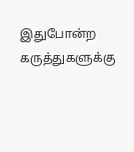இதுபோன்ற கருத்துகளுக்கு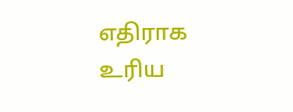எதிராக உரிய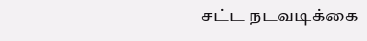சட்ட நடவடிக்கை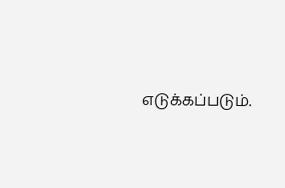எடுக்கப்படும்.